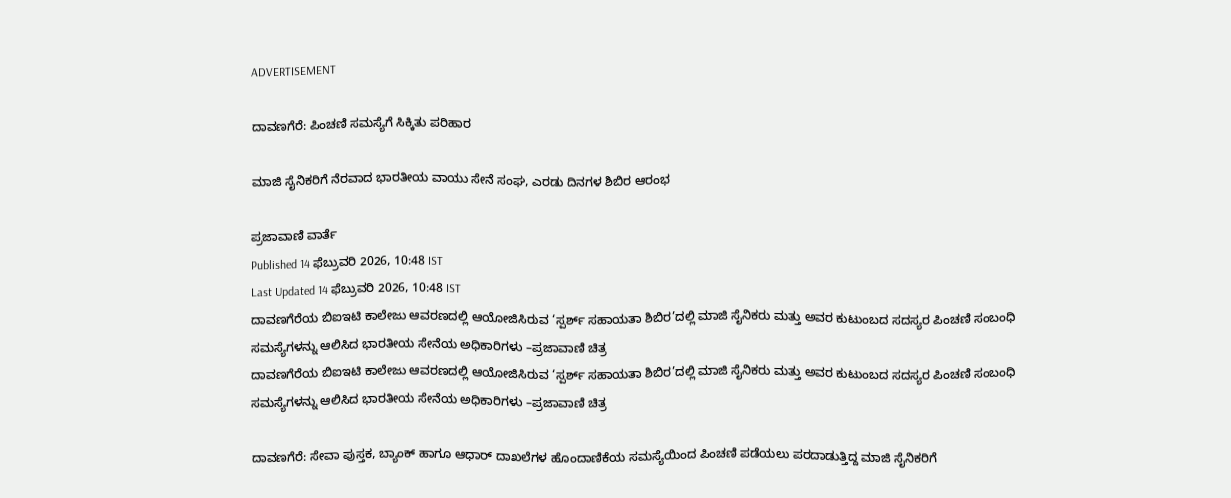ADVERTISEMENT

ದಾವಣಗೆರೆ: ಪಿಂಚಣಿ ಸಮಸ್ಯೆಗೆ ಸಿಕ್ಕಿತು ಪರಿಹಾರ

ಮಾಜಿ ಸೈನಿಕರಿಗೆ ನೆರವಾದ ಭಾರತೀಯ ವಾಯು ಸೇನೆ ಸಂಘ, ಎರಡು ದಿನಗಳ ಶಿಬಿರ ಆರಂಭ

ಪ್ರಜಾವಾಣಿ ವಾರ್ತೆ
Published 14 ಫೆಬ್ರುವರಿ 2026, 10:48 IST
Last Updated 14 ಫೆಬ್ರುವರಿ 2026, 10:48 IST
ದಾವಣಗೆರೆಯ ಬಿಐಇಟಿ ಕಾಲೇಜು ಆವರಣದಲ್ಲಿ ಆಯೋಜಿಸಿರುವ ‘ಸ್ಪರ್ಶ್‌ ಸಹಾಯತಾ ಶಿಬಿರ’ದಲ್ಲಿ ಮಾಜಿ ಸೈನಿಕರು ಮತ್ತು ಅವರ ಕುಟುಂಬದ ಸದಸ್ಯರ ಪಿಂಚಣಿ ಸಂಬಂಧಿ ಸಮಸ್ಯೆಗಳನ್ನು ಆಲಿಸಿದ ಭಾರತೀಯ ಸೇನೆಯ ಅಧಿಕಾರಿಗಳು –ಪ್ರಜಾವಾಣಿ ಚಿತ್ರ
ದಾವಣಗೆರೆಯ ಬಿಐಇಟಿ ಕಾಲೇಜು ಆವರಣದಲ್ಲಿ ಆಯೋಜಿಸಿರುವ ‘ಸ್ಪರ್ಶ್‌ ಸಹಾಯತಾ ಶಿಬಿರ’ದಲ್ಲಿ ಮಾಜಿ ಸೈನಿಕರು ಮತ್ತು ಅವರ ಕುಟುಂಬದ ಸದಸ್ಯರ ಪಿಂಚಣಿ ಸಂಬಂಧಿ ಸಮಸ್ಯೆಗಳನ್ನು ಆಲಿಸಿದ ಭಾರತೀಯ ಸೇನೆಯ ಅಧಿಕಾರಿಗಳು –ಪ್ರಜಾವಾಣಿ ಚಿತ್ರ

ದಾವಣಗೆರೆ: ಸೇವಾ ಪುಸ್ತಕ, ಬ್ಯಾಂಕ್‌ ಹಾಗೂ ಆಧಾರ್‌ ದಾಖಲೆಗಳ ಹೊಂದಾಣಿಕೆಯ ಸಮಸ್ಯೆಯಿಂದ ಪಿಂಚಣಿ ಪಡೆಯಲು ಪರದಾಡುತ್ತಿದ್ದ ಮಾಜಿ ಸೈನಿಕರಿಗೆ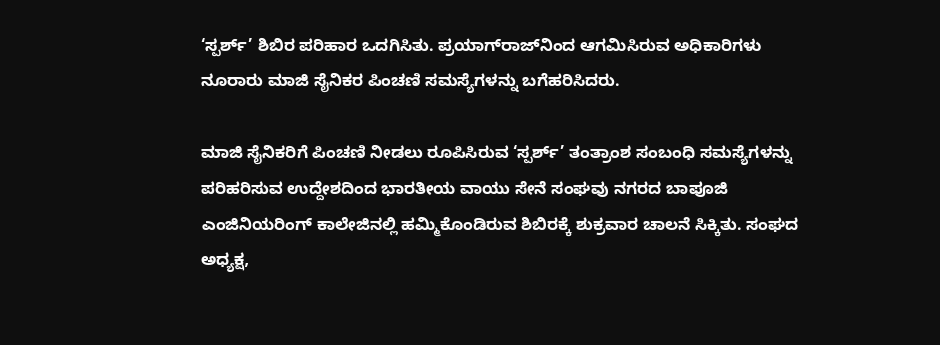‘ಸ್ಪರ್ಶ್‌’ ಶಿಬಿರ ಪರಿಹಾರ ಒದಗಿಸಿತು. ಪ್ರಯಾಗ್‌ರಾಜ್‌ನಿಂದ ಆಗಮಿಸಿರುವ ಅಧಿಕಾರಿಗಳು ನೂರಾರು ಮಾಜಿ ಸೈನಿಕರ ಪಿಂಚಣಿ ಸಮಸ್ಯೆಗಳನ್ನು ಬಗೆಹರಿಸಿದರು.

ಮಾಜಿ ಸೈನಿಕರಿಗೆ ಪಿಂಚಣಿ ನೀಡಲು ರೂಪಿಸಿರುವ ‘ಸ್ಪರ್ಶ್‌’ ತಂತ್ರಾಂಶ ಸಂಬಂಧಿ ಸಮಸ್ಯೆಗಳನ್ನು ಪರಿಹರಿಸುವ ಉದ್ದೇಶದಿಂದ ಭಾರತೀಯ ವಾಯು ಸೇನೆ ಸಂಘವು ನಗರದ ಬಾಪೂಜಿ ಎಂಜಿನಿಯರಿಂಗ್‌ ಕಾಲೇಜಿನಲ್ಲಿ ಹಮ್ಮಿಕೊಂಡಿರುವ ಶಿಬಿರಕ್ಕೆ ಶುಕ್ರವಾರ ಚಾಲನೆ ಸಿಕ್ಕಿತು. ಸಂಘದ ಅಧ್ಯಕ್ಷ,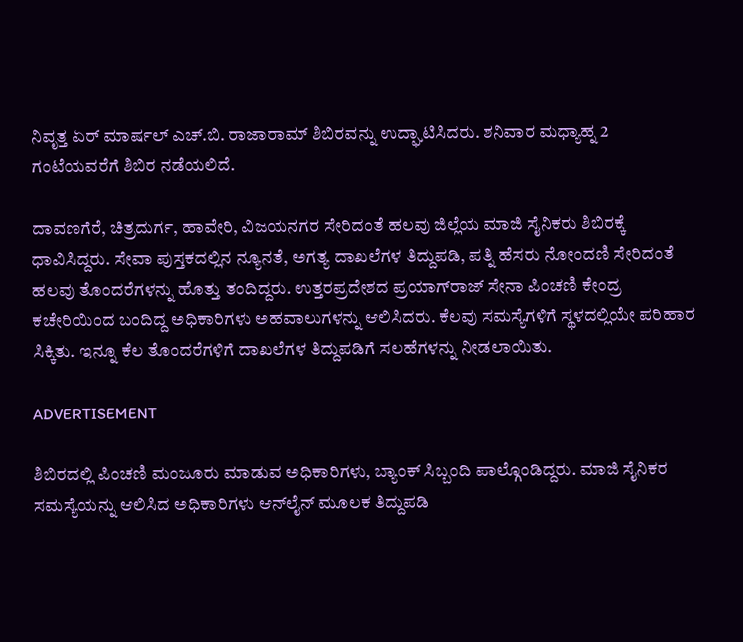ನಿವೃತ್ತ ಏರ್‌ ಮಾರ್ಷಲ್‌ ಎಚ್‌.ಬಿ. ರಾಜಾರಾಮ್‌ ಶಿಬಿರವನ್ನು ಉದ್ಘಾಟಿಸಿದರು. ಶನಿವಾರ ಮಧ್ಯಾಹ್ನ 2 ಗಂಟೆಯವರೆಗೆ ಶಿಬಿರ ನಡೆಯಲಿದೆ.

ದಾವಣಗೆರೆ, ಚಿತ್ರದುರ್ಗ, ಹಾವೇರಿ, ವಿಜಯನಗರ ಸೇರಿದಂತೆ ಹಲವು ಜಿಲ್ಲೆಯ ಮಾಜಿ ಸೈನಿಕರು ಶಿಬಿರಕ್ಕೆ ಧಾವಿಸಿದ್ದರು. ಸೇವಾ ಪುಸ್ತಕದಲ್ಲಿನ ನ್ಯೂನತೆ, ಅಗತ್ಯ ದಾಖಲೆಗಳ ತಿದ್ದುಪಡಿ, ಪತ್ನಿ ಹೆಸರು ನೋಂದಣಿ ಸೇರಿದಂತೆ ಹಲವು ತೊಂದರೆಗಳನ್ನು ಹೊತ್ತು ತಂದಿದ್ದರು. ಉತ್ತರಪ್ರದೇಶದ ಪ್ರಯಾಗ್‌ರಾಜ್‌ ಸೇನಾ ಪಿಂಚಣಿ ಕೇಂದ್ರ ಕಚೇರಿಯಿಂದ ಬಂದಿದ್ದ ಅಧಿಕಾರಿಗಳು ಅಹವಾಲುಗಳನ್ನು ಆಲಿಸಿದರು. ಕೆಲವು ಸಮಸ್ಯೆಗಳಿಗೆ ಸ್ಥಳದಲ್ಲಿಯೇ ಪರಿಹಾರ ಸಿಕ್ಕಿತು. ಇನ್ನೂ ಕೆಲ ತೊಂದರೆಗಳಿಗೆ ದಾಖಲೆಗಳ ತಿದ್ದುಪಡಿಗೆ ಸಲಹೆಗಳನ್ನು ನೀಡಲಾಯಿತು.

ADVERTISEMENT

ಶಿಬಿರದಲ್ಲಿ ಪಿಂಚಣಿ ಮಂಜೂರು ಮಾಡುವ ಅಧಿಕಾರಿಗಳು, ಬ್ಯಾಂಕ್‌ ಸಿಬ್ಬಂದಿ ಪಾಲ್ಗೊಂಡಿದ್ದರು. ಮಾಜಿ ಸೈನಿಕರ ಸಮಸ್ಯೆಯನ್ನು ಆಲಿಸಿದ ಅಧಿಕಾರಿಗಳು ಆನ್‌ಲೈನ್‌ ಮೂಲಕ ತಿದ್ದುಪಡಿ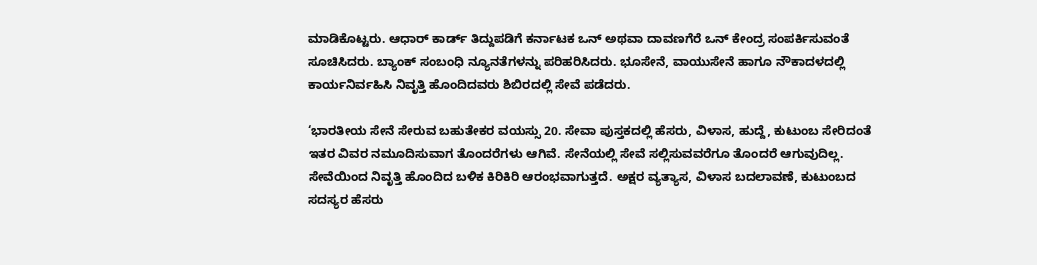ಮಾಡಿಕೊಟ್ಟರು. ಆಧಾರ್‌ ಕಾರ್ಡ್‌ ತಿದ್ದುಪಡಿಗೆ ಕರ್ನಾಟಕ ಒನ್‌ ಅಥವಾ ದಾವಣಗೆರೆ ಒನ್‌ ಕೇಂದ್ರ ಸಂಪರ್ಕಿಸುವಂತೆ ಸೂಚಿಸಿದರು. ಬ್ಯಾಂಕ್‌ ಸಂಬಂಧಿ ನ್ಯೂನತೆಗಳನ್ನು ಪರಿಹರಿಸಿದರು. ಭೂಸೇನೆ, ವಾಯುಸೇನೆ ಹಾಗೂ ನೌಕಾದಳದಲ್ಲಿ ಕಾರ್ಯನಿರ್ವಹಿಸಿ ನಿವೃತ್ತಿ ಹೊಂದಿದವರು ಶಿಬಿರದಲ್ಲಿ ಸೇವೆ ಪಡೆದರು.

‘ಭಾರತೀಯ ಸೇನೆ ಸೇರುವ ಬಹುತೇಕರ ವಯಸ್ಸು 20. ಸೇವಾ ಪುಸ್ತಕದಲ್ಲಿ ಹೆಸರು, ವಿಳಾಸ, ಹುದ್ದೆ, ಕುಟುಂಬ ಸೇರಿದಂತೆ ಇತರ ವಿವರ ನಮೂದಿಸುವಾಗ ತೊಂದರೆಗಳು ಆಗಿವೆ. ಸೇನೆಯಲ್ಲಿ ಸೇವೆ ಸಲ್ಲಿಸುವವರೆಗೂ ತೊಂದರೆ ಆಗುವುದಿಲ್ಲ. ಸೇವೆಯಿಂದ ನಿವೃತ್ತಿ ಹೊಂದಿದ ಬಳಿಕ ಕಿರಿಕಿರಿ ಆರಂಭವಾಗುತ್ತದೆ. ಅಕ್ಷರ ವ್ಯತ್ಯಾಸ, ವಿಳಾಸ ಬದಲಾವಣೆ, ಕುಟುಂಬದ ಸದಸ್ಯರ ಹೆಸರು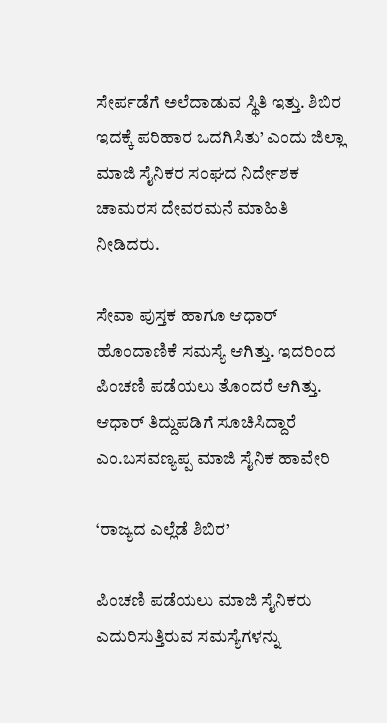ಸೇರ್ಪಡೆಗೆ ಅಲೆದಾಡುವ ಸ್ಥಿತಿ ಇತ್ತು. ಶಿಬಿರ ಇದಕ್ಕೆ ಪರಿಹಾರ ಒದಗಿಸಿತು’ ಎಂದು ಜಿಲ್ಲಾ ಮಾಜಿ ಸೈನಿಕರ ಸಂಘದ ನಿರ್ದೇಶಕ ಚಾಮರಸ ದೇವರಮನೆ ಮಾಹಿತಿ ನೀಡಿದರು.

ಸೇವಾ ಪುಸ್ತಕ ಹಾಗೂ ಆಧಾರ್ ಹೊಂದಾಣಿಕೆ ಸಮಸ್ಯೆ ಆಗಿತ್ತು. ಇದರಿಂದ ಪಿಂಚಣಿ ಪಡೆಯಲು ತೊಂದರೆ ಆಗಿತ್ತು. ಆಧಾರ್‌ ತಿದ್ದುಪಡಿಗೆ ಸೂಚಿಸಿದ್ದಾರೆ
ಎಂ.ಬಸವಣ್ಯಪ್ಪ ಮಾಜಿ ಸೈನಿಕ ಹಾವೇರಿ

‘ರಾಜ್ಯದ ಎಲ್ಲೆಡೆ ಶಿಬಿರ’

ಪಿಂಚಣಿ ಪಡೆಯಲು ಮಾಜಿ ಸೈನಿಕರು ಎದುರಿಸುತ್ತಿರುವ ಸಮಸ್ಯೆಗಳನ್ನು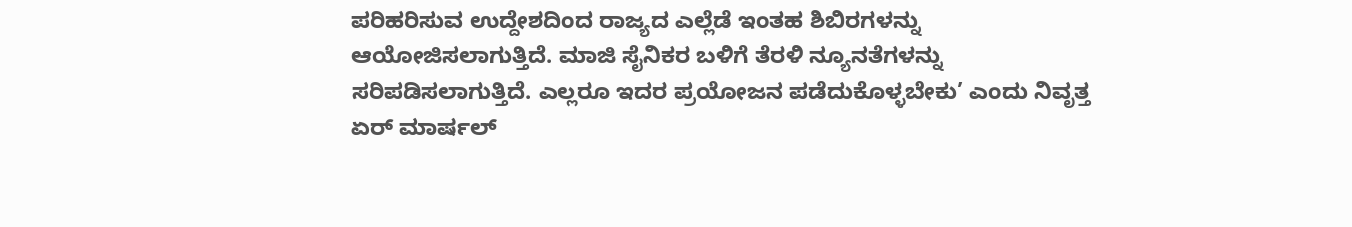ಪರಿಹರಿಸುವ ಉದ್ದೇಶದಿಂದ ರಾಜ್ಯದ ಎಲ್ಲೆಡೆ ಇಂತಹ ಶಿಬಿರಗಳನ್ನು ಆಯೋಜಿಸಲಾಗುತ್ತಿದೆ. ಮಾಜಿ ಸೈನಿಕರ ಬಳಿಗೆ ತೆರಳಿ ನ್ಯೂನತೆಗಳನ್ನು ಸರಿಪಡಿಸಲಾಗುತ್ತಿದೆ. ಎಲ್ಲರೂ ಇದರ ಪ್ರಯೋಜನ ಪಡೆದುಕೊಳ್ಳಬೇಕು’ ಎಂದು ನಿವೃತ್ತ ಏರ್‌ ಮಾರ್ಷಲ್‌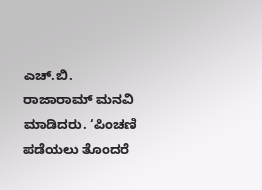ಎಚ್‌.ಬಿ. ರಾಜಾರಾಮ್‌ ಮನವಿ ಮಾಡಿದರು. ‘ಪಿಂಚಣಿ ಪಡೆಯಲು ತೊಂದರೆ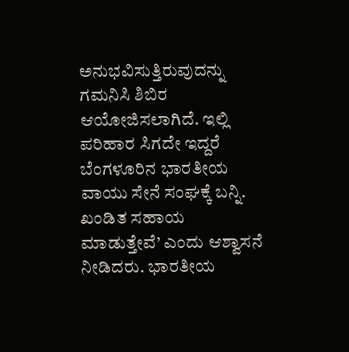ಅನುಭವಿಸುತ್ತಿರುವುದನ್ನು ಗಮನಿಸಿ ಶಿಬಿರ ಆಯೋಜಿಸಲಾಗಿದೆ. ಇಲ್ಲಿ ಪರಿಹಾರ ಸಿಗದೇ ಇದ್ದರೆ ಬೆಂಗಳೂರಿನ ಭಾರತೀಯ ವಾಯು ಸೇನೆ ಸಂಘಕ್ಕೆ ಬನ್ನಿ. ಖಂಡಿತ ಸಹಾಯ ಮಾಡುತ್ತೇವೆ’ ಎಂದು ಆಶ್ವಾಸನೆ ನೀಡಿದರು. ಭಾರತೀಯ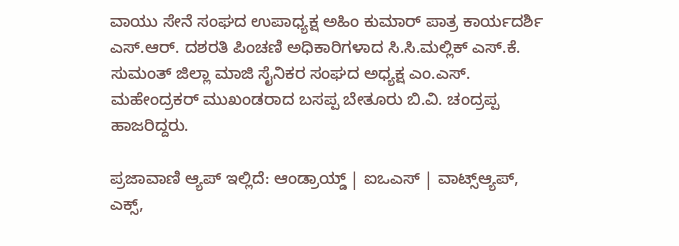ವಾಯು ಸೇನೆ ಸಂಘದ ಉಪಾಧ್ಯಕ್ಷ ಅಹಿಂ ಕುಮಾರ್‌ ಪಾತ್ರ ಕಾರ್ಯದರ್ಶಿ ಎಸ್‌.ಆರ್‌. ದಶರತಿ ಪಿಂಚಣಿ ಅಧಿಕಾರಿಗಳಾದ ಸಿ.ಸಿ.ಮಲ್ಲಿಕ್‌ ಎಸ್‌.ಕೆ. ಸುಮಂತ್‌ ಜಿಲ್ಲಾ ಮಾಜಿ ಸೈನಿಕರ ಸಂಘದ ಅಧ್ಯಕ್ಷ ಎಂ.ಎಸ್‌. ಮಹೇಂದ್ರಕರ್‌ ಮುಖಂಡರಾದ ಬಸಪ್ಪ ಬೇತೂರು ಬಿ.ವಿ. ಚಂದ್ರಪ್ಪ ಹಾಜರಿದ್ದರು.

ಪ್ರಜಾವಾಣಿ ಆ್ಯಪ್ ಇಲ್ಲಿದೆ: ಆಂಡ್ರಾಯ್ಡ್ | ಐಒಎಸ್ | ವಾಟ್ಸ್ಆ್ಯಪ್, ಎಕ್ಸ್,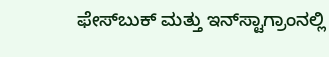ಫೇಸ್‌ಬುಕ್ ಮತ್ತು ಇನ್‌ಸ್ಟಾಗ್ರಾಂನಲ್ಲಿ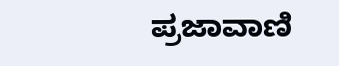ಪ್ರಜಾವಾಣಿ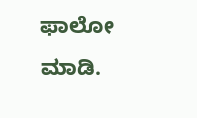ಫಾಲೋ ಮಾಡಿ.